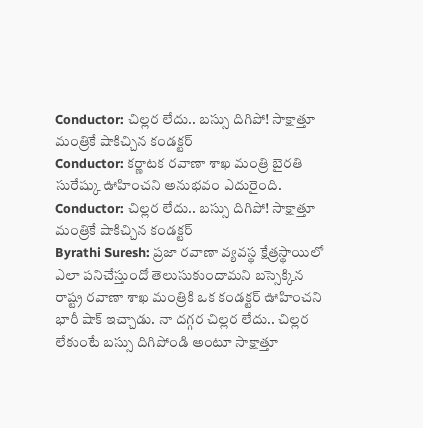Conductor: చిల్లర లేదు.. బస్సు దిగిపో! సాక్షాత్తూ మంత్రికే షాకిచ్చిన కండక్టర్
Conductor: కర్ణాటక రవాణా శాఖ మంత్రి బైరతి సురేష్కు ఊహించని అనుభవం ఎదురైంది.
Conductor: చిల్లర లేదు.. బస్సు దిగిపో! సాక్షాత్తూ మంత్రికే షాకిచ్చిన కండక్టర్
Byrathi Suresh: ప్రజా రవాణా వ్యవస్థ క్షేత్రస్థాయిలో ఎలా పనిచేస్తుందో తెలుసుకుందామని బస్సెక్కిన రాష్ట్ర రవాణా శాఖ మంత్రికి ఒక కండక్టర్ ఊహించని భారీ షాక్ ఇచ్చాడు. నా దగ్గర చిల్లర లేదు.. చిల్లర లేకుంటే బస్సు దిగిపోండి అంటూ సాక్షాత్తూ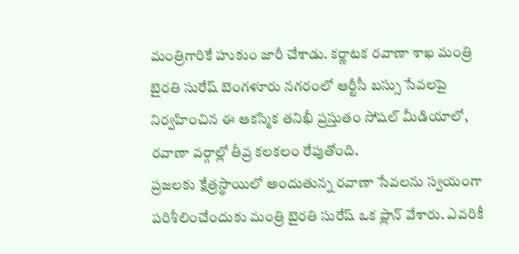మంత్రిగారికే హుకుం జారీ చేశాడు. కర్ణాటక రవాణా శాఖ మంత్రి బైరతి సురేష్ బెంగళూరు నగరంలో ఆర్టీసీ బస్సు సేవలపై నిర్వహించిన ఈ ఆకస్మిక తనిఖీ ప్రస్తుతం సోషల్ మీడియాలో, రవాణా వర్గాల్లో తీవ్ర కలకలం రేపుతోంది.
ప్రజలకు క్షేత్రస్థాయిలో అందుతున్న రవాణా సేవలను స్వయంగా పరిశీలించేందుకు మంత్రి బైరతి సురేష్ ఒక ప్లాన్ వేశారు. ఎవరికీ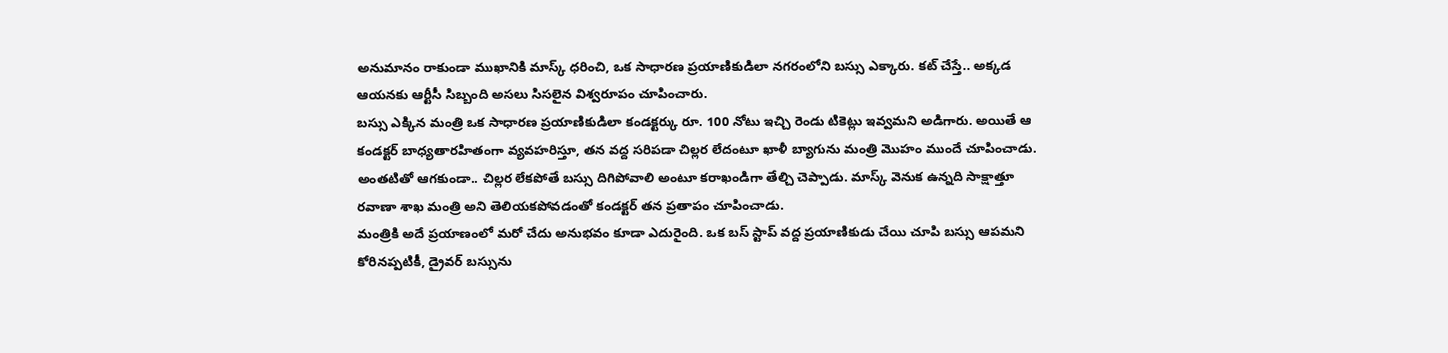అనుమానం రాకుండా ముఖానికి మాస్క్ ధరించి, ఒక సాధారణ ప్రయాణికుడిలా నగరంలోని బస్సు ఎక్కారు. కట్ చేస్తే.. అక్కడ ఆయనకు ఆర్టీసీ సిబ్బంది అసలు సిసలైన విశ్వరూపం చూపించారు.
బస్సు ఎక్కిన మంత్రి ఒక సాధారణ ప్రయాణికుడిలా కండక్టర్కు రూ. 100 నోటు ఇచ్చి రెండు టికెట్లు ఇవ్వమని అడిగారు. అయితే ఆ కండక్టర్ బాధ్యతారహితంగా వ్యవహరిస్తూ, తన వద్ద సరిపడా చిల్లర లేదంటూ ఖాళీ బ్యాగును మంత్రి మొహం ముందే చూపించాడు. అంతటితో ఆగకుండా.. చిల్లర లేకపోతే బస్సు దిగిపోవాలి అంటూ కరాఖండిగా తేల్చి చెప్పాడు. మాస్క్ వెనుక ఉన్నది సాక్షాత్తూ రవాణా శాఖ మంత్రి అని తెలియకపోవడంతో కండక్టర్ తన ప్రతాపం చూపించాడు.
మంత్రికి అదే ప్రయాణంలో మరో చేదు అనుభవం కూడా ఎదురైంది. ఒక బస్ స్టాప్ వద్ద ప్రయాణికుడు చేయి చూపి బస్సు ఆపమని కోరినప్పటికీ, డ్రైవర్ బస్సును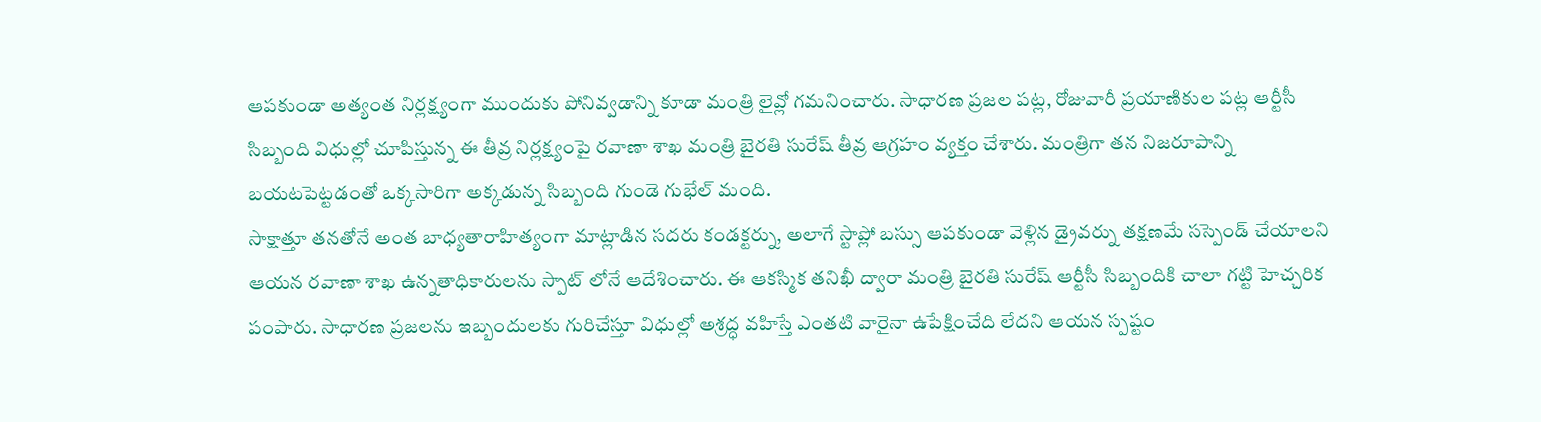ఆపకుండా అత్యంత నిర్లక్ష్యంగా ముందుకు పోనివ్వడాన్ని కూడా మంత్రి లైవ్లో గమనించారు. సాధారణ ప్రజల పట్ల, రోజువారీ ప్రయాణికుల పట్ల ఆర్టీసీ సిబ్బంది విధుల్లో చూపిస్తున్న ఈ తీవ్ర నిర్లక్ష్యంపై రవాణా శాఖ మంత్రి బైరతి సురేష్ తీవ్ర ఆగ్రహం వ్యక్తం చేశారు. మంత్రిగా తన నిజరూపాన్ని బయటపెట్టడంతో ఒక్కసారిగా అక్కడున్న సిబ్బంది గుండె గుభేల్ మంది.
సాక్షాత్తూ తనతోనే అంత బాధ్యతారాహిత్యంగా మాట్లాడిన సదరు కండక్టర్ను, అలాగే స్టాప్లో బస్సు ఆపకుండా వెళ్లిన డ్రైవర్ను తక్షణమే సస్పెండ్ చేయాలని ఆయన రవాణా శాఖ ఉన్నతాధికారులను స్పాట్ లోనే ఆదేశించారు. ఈ ఆకస్మిక తనిఖీ ద్వారా మంత్రి బైరతి సురేష్ ఆర్టీసీ సిబ్బందికి చాలా గట్టి హెచ్చరిక పంపారు. సాధారణ ప్రజలను ఇబ్బందులకు గురిచేస్తూ విధుల్లో అశ్రద్ధ వహిస్తే ఎంతటి వారైనా ఉపేక్షించేది లేదని ఆయన స్పష్టం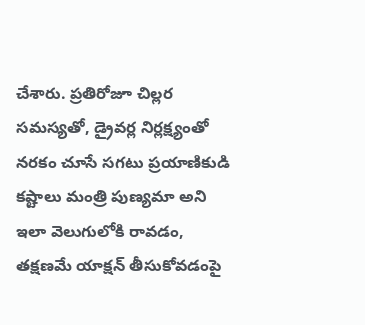చేశారు. ప్రతిరోజూ చిల్లర సమస్యతో, డ్రైవర్ల నిర్లక్ష్యంతో నరకం చూసే సగటు ప్రయాణికుడి కష్టాలు మంత్రి పుణ్యమా అని ఇలా వెలుగులోకి రావడం, తక్షణమే యాక్షన్ తీసుకోవడంపై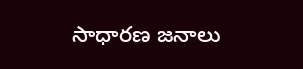సాధారణ జనాలు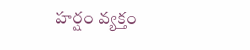హర్షం వ్యక్తం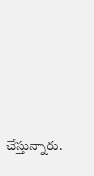చేస్తున్నారు.